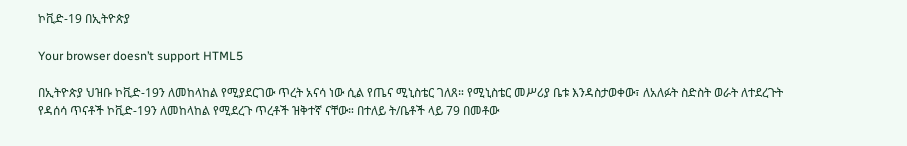ኮቪድ-19 በኢትዮጵያ

Your browser doesn’t support HTML5

በኢትዮጵያ ህዝቡ ኮቪድ-19ን ለመከላከል የሚያደርገው ጥረት አናሳ ነው ሲል የጤና ሚኒስቴር ገለጸ። የሚኒስቴር መሥሪያ ቤቱ እንዳስታወቀው፣ ለአለፉት ስድስት ወራት ለተደረጉት የዳሰሳ ጥናቶች ኮቪድ-19ን ለመከላከል የሚደረጉ ጥረቶች ዝቅተኛ ናቸው። በተለይ ት/ቤቶች ላይ 79 በመቶው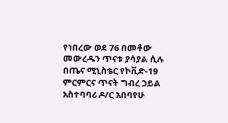የነበረው ወደ 76 በመቶው መውረዱን ጥናቱ ያሳያል ሲሉ በጤና ሚኒስቴር የኮቪድ-19 ምርምርና ጥናት ግብረ ኃይል አስተባባሪ ዶ/ር አበባየሁ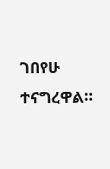ገበየሁ ተናግረዋል።